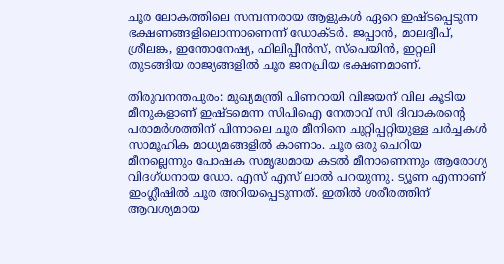ചൂര ലോകത്തിലെ സമ്പന്നരായ ആളുകൾ ഏറെ ഇഷ്ടപ്പെടുന്ന ഭക്ഷണങ്ങളിലൊന്നാണെന്ന് ഡോക്ടർ. ജപ്പാൻ, മാലദ്വീപ്, ശ്രീലങ്ക, ഇന്തോനേഷ്യ, ഫിലിപ്പീൻസ്, സ്പെയിൻ, ഇറ്റലി തുടങ്ങിയ രാജ്യങ്ങളിൽ ചൂര ജനപ്രിയ ഭക്ഷണമാണ്.

തിരുവനന്തപുരം: മുഖ്യമന്ത്രി പിണറായി വിജയന് വില കൂടിയ മീനുകളാണ് ഇഷ്ടമെന്ന സിപിഐ നേതാവ് സി ദിവാകരന്‍റെ പരാമർശത്തിന് പിന്നാലെ ചൂര മീനിനെ ചുറ്റിപ്പറ്റിയുള്ള ചർച്ചകൾ സാമൂഹിക മാധ്യമങ്ങളിൽ കാണാം. ചൂര ഒരു ചെറിയ മീനല്ലെന്നും പോഷക സമൃദ്ധമായ കടൽ മീനാണെന്നും ആരോഗ്യ വിദഗ്ധനായ ഡോ. എസ് എസ് ലാൽ പറയുന്നു. ട്യൂണ എന്നാണ് ഇംഗ്ലീഷിൽ ചൂര അറിയപ്പെടുന്നത്. ഇതിൽ ശരീരത്തിന് ആവശ്യമായ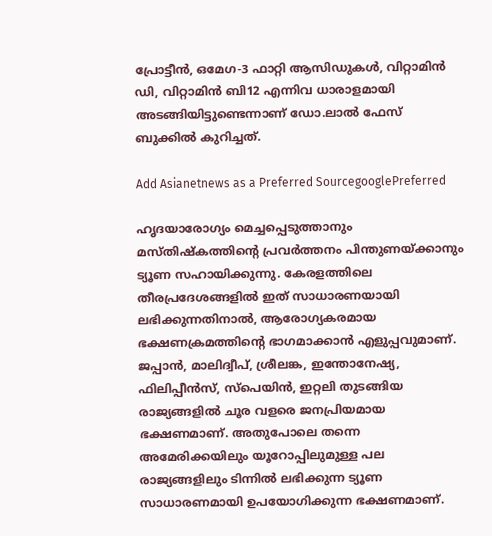പ്രോട്ടീൻ, ഒമേഗ-3 ഫാറ്റി ആസിഡുകൾ, വിറ്റാമിൻ ഡി, വിറ്റാമിൻ ബി12 എന്നിവ ധാരാളമായി അടങ്ങിയിട്ടുണ്ടെന്നാണ് ഡോ.ലാൽ ഫേസ് ബുക്കിൽ കുറിച്ചത്.

Add Asianetnews as a Preferred SourcegooglePreferred

ഹൃദയാരോഗ്യം മെച്ചപ്പെടുത്താനും മസ്തിഷ്‌കത്തിന്റെ പ്രവർത്തനം പിന്തുണയ്ക്കാനും ട്യൂണ സഹായിക്കുന്നു. കേരളത്തിലെ തീരപ്രദേശങ്ങളിൽ ഇത് സാധാരണയായി ലഭിക്കുന്നതിനാൽ, ആരോഗ്യകരമായ ഭക്ഷണക്രമത്തിന്റെ ഭാഗമാക്കാൻ എളുപ്പവുമാണ്. ജപ്പാൻ, മാലിദ്വീപ്, ശ്രീലങ്ക, ഇന്തോനേഷ്യ, ഫിലിപ്പീൻസ്, സ്പെയിൻ, ഇറ്റലി തുടങ്ങിയ രാജ്യങ്ങളിൽ ചൂര വളരെ ജനപ്രിയമായ ഭക്ഷണമാണ്. അതുപോലെ തന്നെ അമേരിക്കയിലും യൂറോപ്പിലുമുള്ള പല രാജ്യങ്ങളിലും ടിന്നിൽ ലഭിക്കുന്ന ട്യൂണ സാധാരണമായി ഉപയോഗിക്കുന്ന ഭക്ഷണമാണ്.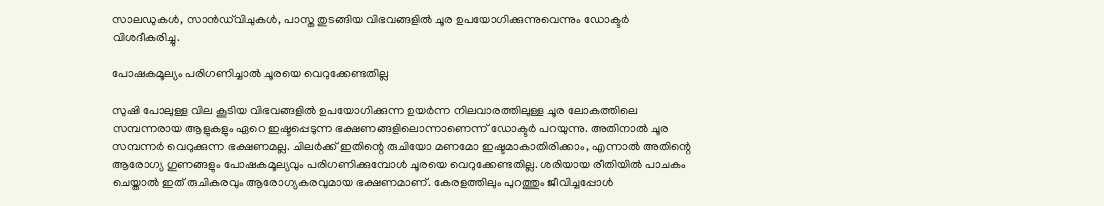സാലഡുകൾ, സാൻഡ്‌വിചുകൾ, പാസ്ത തുടങ്ങിയ വിഭവങ്ങളിൽ ചൂര ഉപയോഗിക്കുന്നുവെന്നും ഡോക്ടർ വിശദീകരിച്ചു.

പോഷകമൂല്യം പരിഗണിച്ചാൽ ചൂരയെ വെറുക്കേണ്ടതില്ല

സുഷി പോലുള്ള വില കൂടിയ വിഭവങ്ങളിൽ ഉപയോഗിക്കുന്ന ഉയർന്ന നിലവാരത്തിലുള്ള ചൂര ലോകത്തിലെ സമ്പന്നരായ ആളുകളും ഏറെ ഇഷ്ടപ്പെടുന്ന ഭക്ഷണങ്ങളിലൊന്നാണെന്ന് ഡോക്ടർ പറയുന്നു. അതിനാൽ ചൂര സമ്പന്നർ വെറുക്കുന്ന ഭക്ഷണമല്ല. ചിലർക്ക് ഇതിന്റെ രുചിയോ മണമോ ഇഷ്ടമാകാതിരിക്കാം, എന്നാൽ അതിന്റെ ആരോഗ്യ ഗുണങ്ങളും പോഷകമൂല്യവും പരിഗണിക്കുമ്പോൾ ചൂരയെ വെറുക്കേണ്ടതില്ല. ശരിയായ രീതിയിൽ പാചകം ചെയ്താൽ ഇത് രുചികരവും ആരോഗ്യകരവുമായ ഭക്ഷണമാണ്. കേരളത്തിലും പുറത്തും ജീവിച്ചപ്പോൾ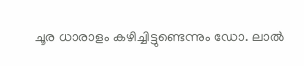ചൂര ധാരാളം കഴിച്ചിട്ടുണ്ടെന്നും ഡോ. ലാൽ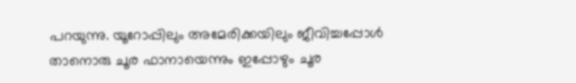പറയുന്നു. യൂറോപ്പിലും അമേരിക്കയിലും ജീവിച്ചപ്പോൾ താനൊരു ചൂര ഫാനായെന്നും ഇപ്പോഴും ചൂര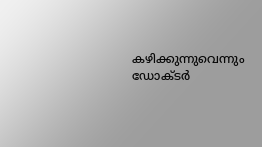കഴിക്കുന്നുവെന്നും ഡോക്ടർ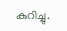കുറിച്ചു.